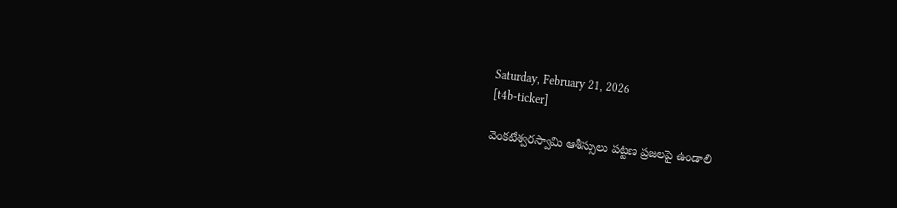Saturday, February 21, 2026
[t4b-ticker]

వెంకటేశ్వరస్వామి ఆశీస్సులు పట్టణ ప్రజలపై ఉండాలి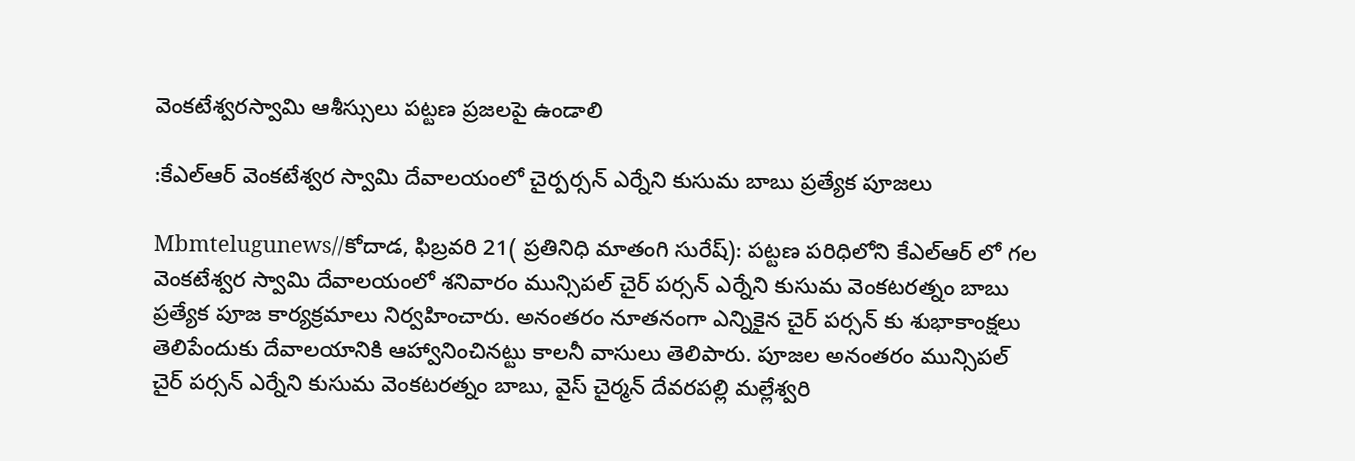వెంకటేశ్వరస్వామి ఆశీస్సులు పట్టణ ప్రజలపై ఉండాలి

:కేఎల్ఆర్ వెంకటేశ్వర స్వామి దేవాలయంలో చైర్పర్సన్ ఎర్నేని కుసుమ బాబు ప్రత్యేక పూజలు

Mbmtelugunews//కోదాడ, ఫిబ్రవరి 21( ప్రతినిధి మాతంగి సురేష్): పట్టణ పరిధిలోని కేఎల్ఆర్ లో గల వెంకటేశ్వర స్వామి దేవాలయంలో శనివారం మున్సిపల్ చైర్ పర్సన్ ఎర్నేని కుసుమ వెంకటరత్నం బాబు ప్రత్యేక పూజ కార్యక్రమాలు నిర్వహించారు. అనంతరం నూతనంగా ఎన్నికైన చైర్ పర్సన్ కు శుభాకాంక్షలు తెలిపేందుకు దేవాలయానికి ఆహ్వానించినట్టు కాలనీ వాసులు తెలిపారు. పూజల అనంతరం మున్సిపల్ చైర్ పర్సన్ ఎర్నేని కుసుమ వెంకటరత్నం బాబు, వైస్ చైర్మన్ దేవరపల్లి మల్లేశ్వరి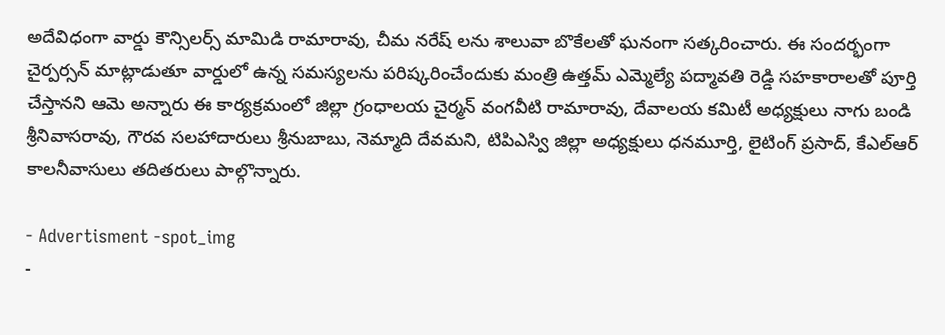అదేవిధంగా వార్డు కౌన్సిలర్స్ మామిడి రామారావు, చీమ నరేష్ లను శాలువా బొకేలతో ఘనంగా సత్కరించారు. ఈ సందర్భంగా చైర్పర్సన్ మాట్లాడుతూ వార్డులో ఉన్న సమస్యలను పరిష్కరించేందుకు మంత్రి ఉత్తమ్ ఎమ్మెల్యే పద్మావతి రెడ్డి సహకారాలతో పూర్తి చేస్తానని ఆమె అన్నారు ఈ కార్యక్రమంలో జిల్లా గ్రంధాలయ చైర్మన్ వంగవీటి రామారావు, దేవాలయ కమిటీ అధ్యక్షులు నాగు బండి శ్రీనివాసరావు, గౌరవ సలహాదారులు శ్రీనుబాబు, నెమ్మాది దేవమని, టిపిఎస్వి జిల్లా అధ్యక్షులు ధనమూర్తి, లైటింగ్ ప్రసాద్, కేఎల్ఆర్ కాలనీవాసులు తదితరులు పాల్గొన్నారు.

- Advertisment -spot_img
-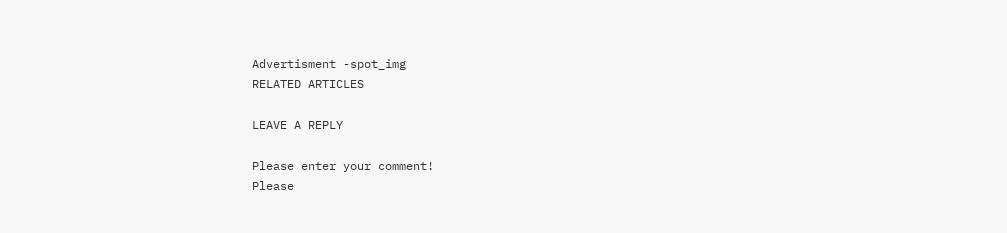Advertisment -spot_img
RELATED ARTICLES

LEAVE A REPLY

Please enter your comment!
Please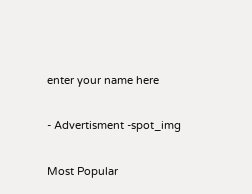enter your name here

- Advertisment -spot_img

Most Popular